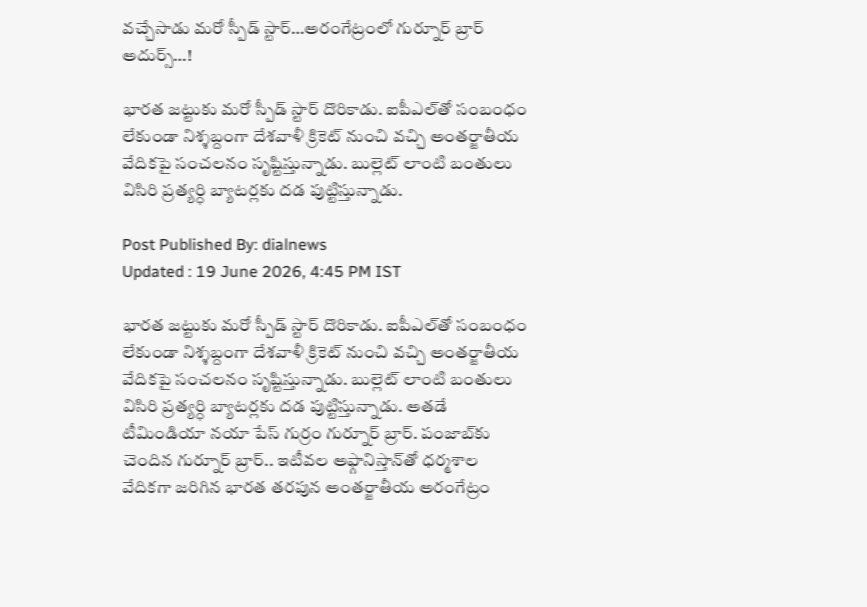వచ్చేసాడు మరో స్పీడ్ స్టార్…అరంగేట్రంలో గుర్నూర్ బ్రార్ అదుర్స్…!

భారత జట్టుకు మరో స్పీడ్ స్టార్ దొరికాడు. ఐపీఎల్‌తో సంబంధం లేకుండా నిశ్శబ్దంగా దేశవాళీ క్రికెట్ నుంచి వచ్చి అంతర్జాతీయ వేదికపై సంచలనం సృష్టిస్తున్నాడు. బుల్లెట్‌ లాంటి బంతులు విసిరి ప్రత్యర్ధి బ్యాటర్లకు దడ పుట్టిస్తున్నాడు.

Post Published By: dialnews
Updated : 19 June 2026, 4:45 PM IST

భారత జట్టుకు మరో స్పీడ్ స్టార్ దొరికాడు. ఐపీఎల్‌తో సంబంధం లేకుండా నిశ్శబ్దంగా దేశవాళీ క్రికెట్ నుంచి వచ్చి అంతర్జాతీయ వేదికపై సంచలనం సృష్టిస్తున్నాడు. బుల్లెట్‌ లాంటి బంతులు విసిరి ప్రత్యర్ధి బ్యాటర్లకు దడ పుట్టిస్తున్నాడు. అతడే టీమిండియా నయా పేస్ గుర్రం గుర్నూర్ బ్రార్. పంజాబ్‌కు చెందిన గుర్నూర్ బ్రార్.. ఇటీవ‌ల అఫ్గానిస్తాన్‌తో ధ‌ర్మ‌శాల వేదిక‌గా జ‌రిగిన భార‌త త‌ర‌పున అంత‌ర్జాతీయ అరంగేట్రం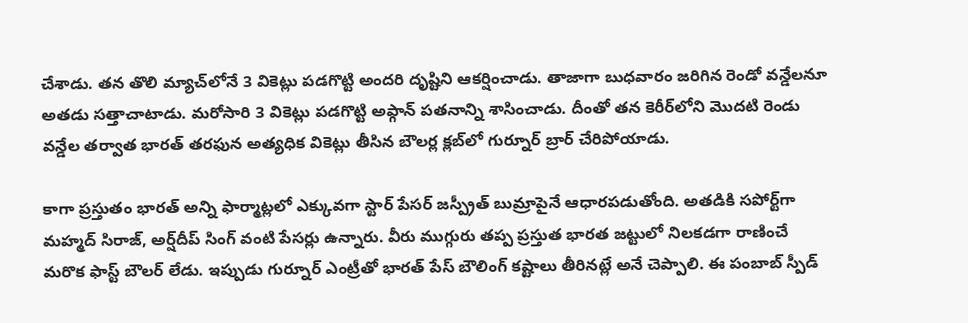చేశాడు. త‌న తొలి మ్యాచ్‌లోనే 3 వికెట్లు ప‌డ‌గొట్టి అంద‌రి దృష్టిని ఆకర్షించాడు. తాజాగా బుధవారం జరిగిన రెండో వన్డేలనూ అతడు సత్తాచాటాడు. మరోసారి 3 వికెట్లు పడగొట్టి అఫ్గాన్ పతనాన్ని శాసించాడు. దీంతో తన కెరీర్‌లోని మొదటి రెండు వన్డేల తర్వాత భారత్ తరఫున అత్యధిక వికెట్లు తీసిన బౌలర్ల క్లబ్‌లో గుర్నూర్ బ్రార్ చేరిపోయాడు.

కాగా ప్రస్తుతం భారత్ అన్ని ఫార్మాట్లలో ఎక్కువగా స్టార్ పేసర్ జస్ప్రీత్ బుమ్రాపైనే ఆధార‌ప‌డుతోంది. అత‌డికి స‌పోర్ట్‌గా మ‌హ్మ‌ద్ సిరాజ్‌, అర్ష్‌దీప్ సింగ్ వంటి పేస‌ర్లు ఉన్నారు. వీరు ముగ్గురు త‌ప్ప ప్ర‌స్తుత భార‌త జ‌ట్టులో నిల‌క‌డ‌గా రాణించే మ‌రొక ఫాస్ట్ బౌల‌ర్ లేడు. ఇప్పుడు గుర్నూర్ ఎంట్రీతో భార‌త్ పేస్ బౌలింగ్ క‌ష్టాలు తీరిన‌ట్లే అనే చెప్పాలి. ఈ పంబాబ్ స్పీడ్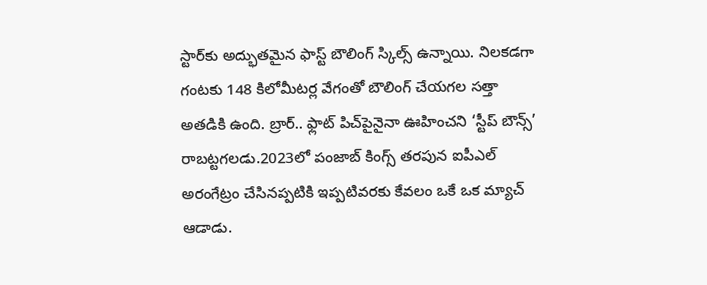స్టార్‌కు అద్భుతమైన ఫాస్ట్ బౌలింగ్ స్కిల్స్ ఉన్నాయి. నిలకడగా గంటకు 148 కిలోమీటర్ల వేగంతో బౌలింగ్ చేయగల సత్తా అత‌డికి ఉంది. బ్రార్.. ఫ్లాట్ పిచ్‌పైనైనా ఊహించని ‘స్టీప్ బౌన్స్’ రాబట్టగలడు.2023లో పంజాబ్ కింగ్స్ త‌ర‌పున‌ ఐపీఎల్ అరంగేట్రం చేసిన‌ప్ప‌టికి ఇప్ప‌టివ‌ర‌కు కేవ‌లం ఒకే ఒక మ్యాచ్ ఆడాడు.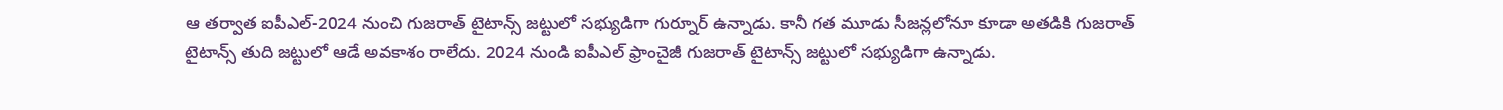ఆ త‌ర్వాత ఐపీఎల్‌-2024 నుంచి గుజ‌రాత్ టైటాన్స్ జ‌ట్టులో స‌భ్యుడిగా గుర్నూర్ ఉన్నాడు. కానీ గ‌త మూడు సీజ‌న్ల‌లోనూ కూడా అతడికి గుజరాత్ టైటాన్స్ తుది జట్టులో ఆడే అవకాశం రాలేదు. 2024 నుండి ఐపీఎల్ ఫ్రాంచైజీ గుజరాత్ టైటాన్స్ జట్టులో సభ్యుడిగా ఉన్నాడు.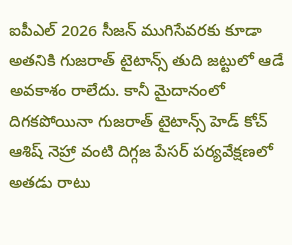ఐపీఎల్ 2026 సీజన్ ముగిసేవరకు కూడా అతనికి గుజరాత్ టైటాన్స్ తుది జట్టులో ఆడే అవకాశం రాలేదు. కానీ మైదానంలో దిగకపోయినా గుజరాత్ టైటాన్స్ హెడ్ కోచ్ ఆశిష్ నెహ్రా వంటి దిగ్గ‌జ పేస‌ర్ పర్యవేక్షణలో అత‌డు రాటు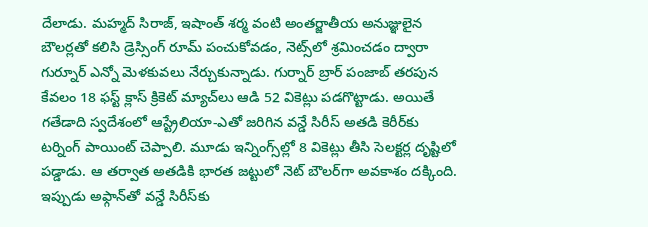దేలాడు. మహ్మద్ సిరాజ్‌, ఇషాంత్ శర్మ వంటి అంతర్జాతీయ అనుజ్ఞులైన బౌలర్లతో కలిసి డ్రెస్సింగ్ రూమ్ పంచుకోవడం, నెట్స్‌లో శ్రమించడం ద్వారా గుర్నూర్ ఎన్నో మెళకువలు నేర్చుకున్నాడు. గుర్నార్ బ్రార్ పంజాబ్ త‌ర‌పున కేవలం 18 ఫ‌స్ట్ క్లాస్ క్రికెట్ మ్యాచ్‌లు ఆడి 52 వికెట్లు ప‌డ‌గొట్టాడు. అయితే గ‌తేడాది స్వ‌దేశంలో ఆస్ట్రేలియా-ఎతో జ‌రిగిన వ‌న్డే సిరీస్ అతడి కెరీర్‌కు టర్నింగ్ పాయింట్ చెప్పాలి. మూడు ఇన్నింగ్స్‌ల్లో 8 వికెట్లు తీసి సెలక్టర్ల దృష్టిలో పడ్డాడు. ఆ త‌ర్వాత అత‌డికి భారత జట్టులో నెట్‌ బౌలర్‌గా అవ‌కాశం ద‌క్కింది. ఇప్పుడు అఫ్గాన్‌తో వ‌న్డే సిరీస్‌కు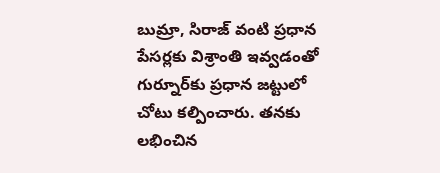బుమ్రా, సిరాజ్ వంటి ప్ర‌ధాన పేస‌ర్లకు విశ్రాంతి ఇవ్వ‌డంతో గుర్నూర్‌కు ప్ర‌ధాన జ‌ట్టులో చోటు క‌ల్పించారు. త‌న‌కు ల‌భించిన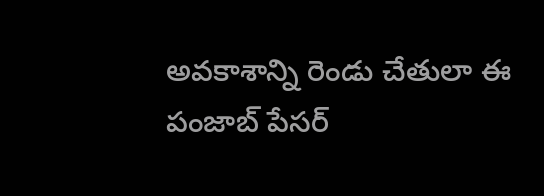అవ‌కాశాన్ని రెండు చేతులా ఈ పంజాబ్ పేస‌ర్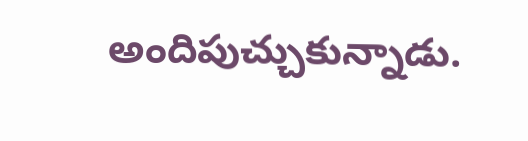అందిపుచ్చుకున్నాడు.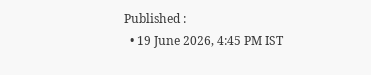Published :
  • 19 June 2026, 4:45 PM IST